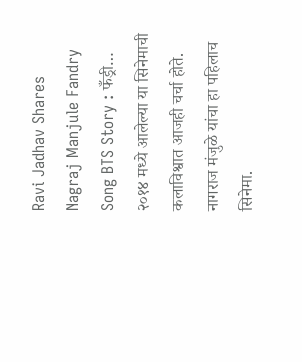Ravi Jadhav Shares Nagraj Manjule Fandry Song BTS Story : फँड्री… २०१४ मध्ये आलेल्या या सिनेमाची कलाविश्वात आजही चर्चा होते. नागराज मंजुळे यांचा हा पहिलाच सिनेमा.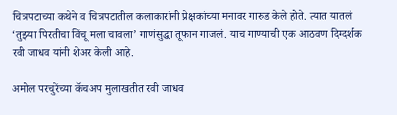चित्रपटाच्या कथेने व चित्रपटातील कलाकारांनी प्रेक्षकांच्या मनावर गारुड केले होते. त्यात यातलं ‘तुझ्या पिरतीचा विंचू मला चावला’ गाणंसुद्धा तूफान गाजलं. याच गाण्याची एक आठवण दिग्दर्शक रवी जाधव यांनी शेअर केली आहे.

अमोल परचुरेंच्या कॅचअप मुलाखतीत रवी जाधव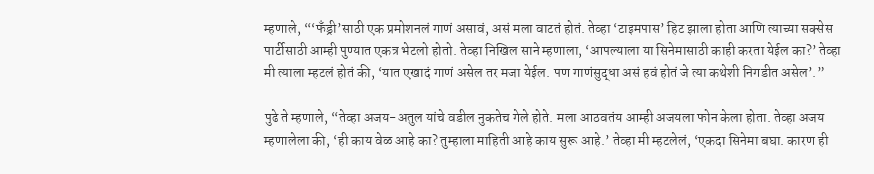म्हणाले, “‘फँड्री’साठी एक प्रमोशनलं गाणं असावं, असं मला वाटतं होतं. तेव्हा ‘टाइमपास’ हिट झाला होता आणि त्याच्या सक्सेस पार्टीसाठी आम्ही पुण्यात एकत्र भेटलो होतो. तेव्हा निखिल साने म्हणाला, ‘आपल्याला या सिनेमासाठी काही करता येईल का?’ तेव्हा मी त्याला म्हटलं होतं की, ‘यात एखादं गाणं असेल तर मजा येईल. पण गाणंसुद्धा असं हवं होतं जे त्या कथेशी निगडीत असेल’.”

पुढे ते म्हणाले, “तेव्हा अजय-अतुल यांचे वडील नुकतेच गेले होते. मला आठवतंय आम्ही अजयला फोन केला होता. तेव्हा अजय म्हणालेला की, ‘ही काय वेळ आहे का? तुम्हाला माहिती आहे काय सुरू आहे.’ तेव्हा मी म्हटलेलं, ‘एकदा सिनेमा बघा. कारण ही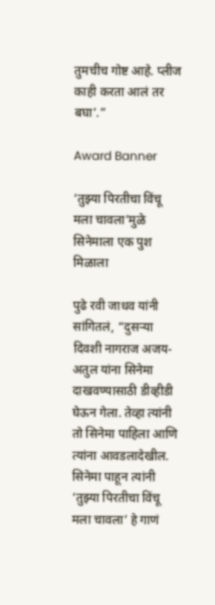तुमचीच गोष्ट आहे. प्लीज काही करता आलं तर बघा’.”

Award Banner

‘तुझ्या पिरतीचा विंचू मला चावला’मुळे सिनेमाला एक पुश मिळाला

पुढे रवी जाधव यांनी सांगितलं, “दुसऱ्या दिवशी नागराज अजय-अतुल यांना सिनेमा दाखवण्यासाठी डीव्हीडी घेऊन गेला. तेव्हा त्यांनी तो सिनेमा पाहिला आणि त्यांना आवडलादेखील. सिनेमा पाहून त्यांनी ‘तुझ्या पिरतीचा विंचू मला चावला’ हे गाणं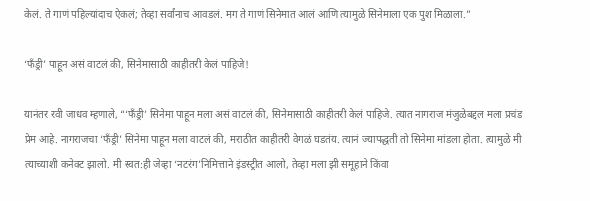केलं. ते गाणं पहिल्यांदाच ऐकलं; तेव्हा सर्वांनाच आवडलं. मग ते गाणं सिनेमात आलं आणि त्यामुळे सिनेमाला एक पुश मिळाला.”

‘फँड्री’ पाहून असं वाटलं की, सिनेमासाठी काहीतरी केलं पाहिजे!

यानंतर रवी जाधव म्हणाले, “‘फँड्री’ सिनेमा पाहून मला असं वाटलं की, सिनेमासाठी काहीतरी केलं पाहिजे. त्यात नागराज मंजुळेबद्दल मला प्रचंड प्रेम आहे. नागराजचा ‘फँड्री’ सिनेमा पाहून मला वाटलं की, मराठीत काहीतरी वेगळं घडतंय. त्यानं ज्यापद्धती तो सिनेमा मांडला होता. त्यामुळे मी त्याच्याशी कनेक्ट झालो. मी स्वत:ही जेव्हा ‘नटरंग’निमित्ताने इंडस्ट्रीत आलो, तेव्हा मला झी समूहाने किंवा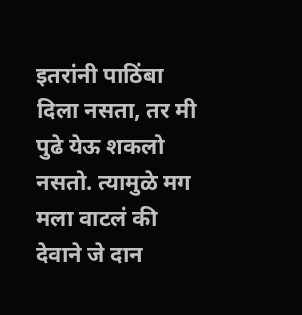इतरांनी पाठिंबा दिला नसता, तर मी पुढे येऊ शकलो नसतो. त्यामुळे मग मला वाटलं की देवाने जे दान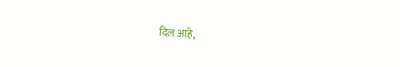दिलं आहे,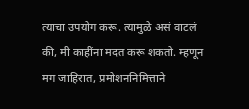त्याचा उपयोग करू. त्यामुळे असं वाटलं की, मी काहींना मदत करू शकतो. म्हणून मग जाहिरात, प्रमोशननिमित्ताने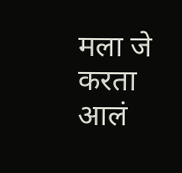मला जे करता आलं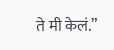ते मी केलं.”